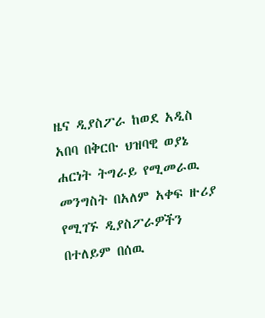ዜና ዲያስፖራ ከወደ አዲስ አበባ በቅርቡ ህዝባዊ ወያኔ ሐርነት ትግራይ የሚመራዉ መንግስት በአለም አቀፍ ዙሪያ የሚገኙ ዲያስፖራዎችን በተለይም በሰዉ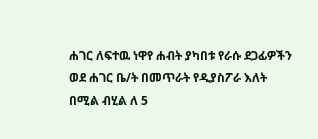ሐገር ለፍተዉ ነዋየ ሐብት ያካበቱ የራሱ ደጋፊዎችን ወደ ሐገር ቤ/ት በመጥራት የዲያስፖራ እለት በሚል ብሂል ለ 5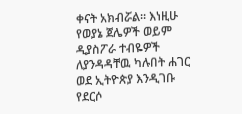ቀናት አክብሯል። እነዚሁ የወያኔ ጀሌዎች ወይም ዲያስፖራ ተብዬዎች ለያንዳዳቸዉ ካሉበት ሐገር ወደ ኢትዮጵያ እንዲገቡ የደርሶ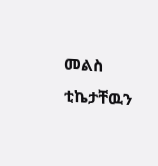መልስ ቲኬታቸዉን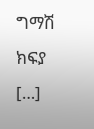ግማሽ ክፍያ […]